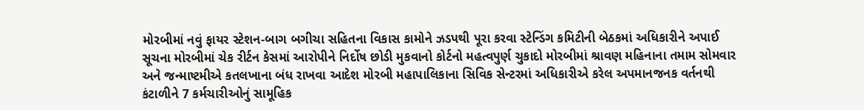મોરબીમાં નવું ફાયર સ્ટેશન-બાગ બગીચા સહિતના વિકાસ કામોને ઝડપથી પૂરા કરવા સ્ટેન્ડિંગ કમિટીની બેઠકમાં અધિકારીને અપાઈ સૂચના મોરબીમાં ચેક રીર્ટન કેસમાં આરોપીને નિર્દોષ છોડી મુકવાનો કોર્ટનો મહત્વપુર્ણ ચુકાદો મોરબીમાં શ્રાવણ મહિનાના તમામ સોમવાર અને જન્માષ્ટમીએ કતલખાના બંધ રાખવા આદેશ મોરબી મહાપાલિકાના સિવિક સેન્ટરમાં અધિકારીએ કરેલ અપમાનજનક વર્તનથી કંટાળીને 7 કર્મચારીઓનું સામૂહિક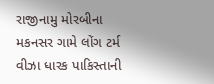રાજીનામુ મોરબીના મકનસર ગામે લોંગ ટર્મ વીઝા ધારક પાકિસ્તાની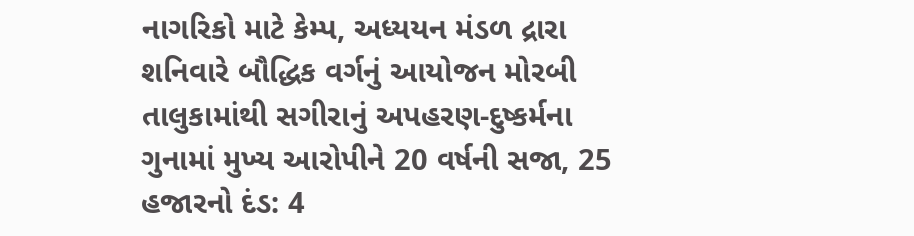નાગરિકો માટે કેમ્પ, અધ્યયન મંડળ દ્રારા શનિવારે બૌદ્ધિક વર્ગનું આયોજન મોરબી તાલુકામાંથી સગીરાનું અપહરણ-દુષ્કર્મના ગુનામાં મુખ્ય આરોપીને 20 વર્ષની સજા, 25 હજારનો દંડ: 4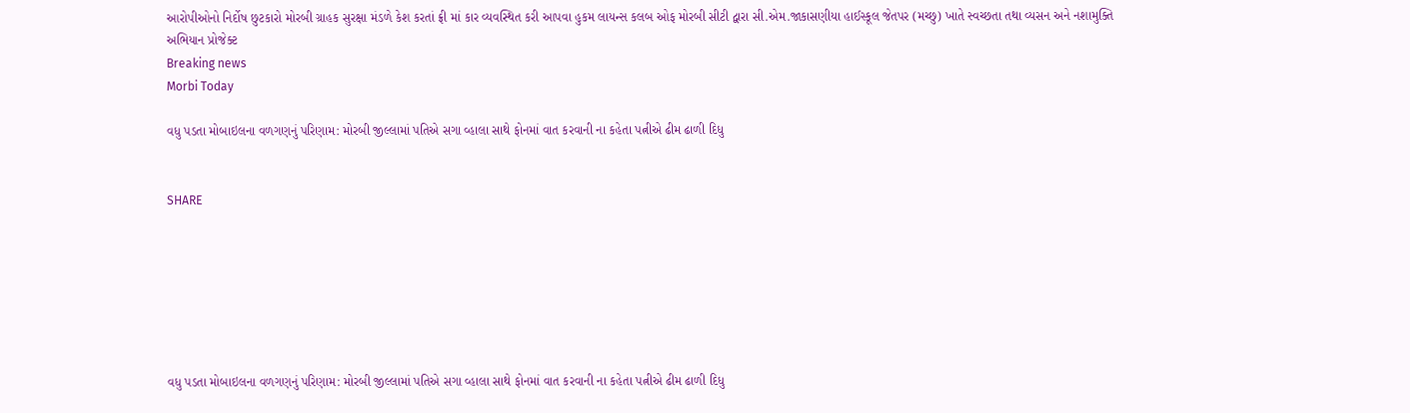આરોપીઓનો નિર્દોષ છુટકારો મોરબી ગ્રાહક સુરક્ષા મંડળે કેશ કરતાં ફ્રી માં કાર વ્યવસ્થિત કરી આપવા હુકમ લાયન્સ કલબ ઓફ મોરબી સીટી દ્વારા સી.એમ.જાકાસણીયા હાઈસ્કૂલ જેતપર (મચ્છુ) ખાતે સ્વચ્છતા તથા વ્યસન અને નશામુક્તિ અભિયાન પ્રોજેક્ટ
Breaking news
Morbi Today

વધુ પડતા મોબાઇલના વળગણનું પરિણામ: મોરબી જીલ્લામાં પતિએ સગા વ્હાલા સાથે ફોનમાં વાત કરવાની ના કહેતા પત્નીએ ઢીમ ઢાળી દિધુ


SHARE







વધુ પડતા મોબાઇલના વળગણનું પરિણામ: મોરબી જીલ્લામાં પતિએ સગા વ્હાલા સાથે ફોનમાં વાત કરવાની ના કહેતા પત્નીએ ઢીમ ઢાળી દિધુ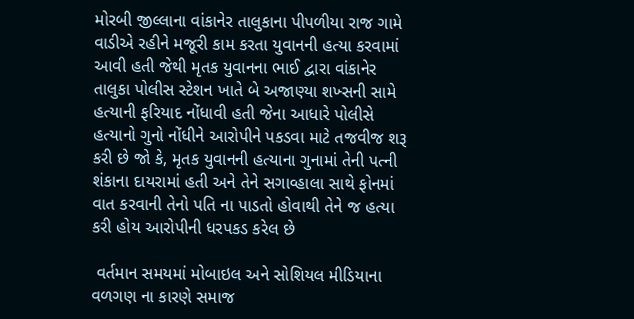મોરબી જીલ્લાના વાંકાનેર તાલુકાના પીપળીયા રાજ ગામે વાડીએ રહીને મજૂરી કામ કરતા યુવાનની હત્યા કરવામાં આવી હતી જેથી મૃતક યુવાનના ભાઈ દ્વારા વાંકાનેર તાલુકા પોલીસ સ્ટેશન ખાતે બે અજાણ્યા શખ્સની સામે હત્યાની ફરિયાદ નોંધાવી હતી જેના આધારે પોલીસે હત્યાનો ગુનો નોંધીને આરોપીને પકડવા માટે તજવીજ શરૂ કરી છે જો કે, મૃતક યુવાનની હત્યાના ગુનામાં તેની પત્ની શંકાના દાયરામાં હતી અને તેને સગાવ્હાલા સાથે ફોનમાં વાત કરવાની તેનો પતિ ના પાડતો હોવાથી તેને જ હત્યા કરી હોય આરોપીની ધરપકડ કરેલ છે

 વર્તમાન સમયમાં મોબાઇલ અને સોશિયલ મીડિયાના વળગણ ના કારણે સમાજ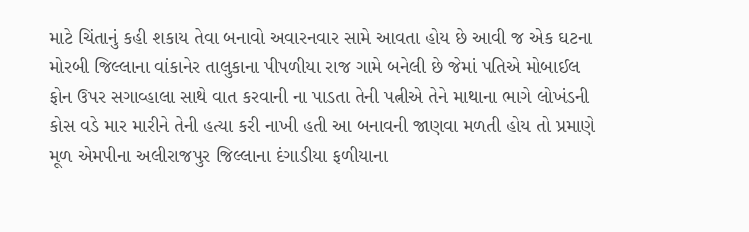માટે ચિંતાનું કહી શકાય તેવા બનાવો અવારનવાર સામે આવતા હોય છે આવી જ એક ઘટના મોરબી જિલ્લાના વાંકાનેર તાલુકાના પીપળીયા રાજ ગામે બનેલી છે જેમાં પતિએ મોબાઈલ ફોન ઉપર સગાવ્હાલા સાથે વાત કરવાની ના પાડતા તેની પત્નીએ તેને માથાના ભાગે લોખંડની કોસ વડે માર મારીને તેની હત્યા કરી નાખી હતી આ બનાવની જાણવા મળતી હોય તો પ્રમાણે મૂળ એમપીના અલીરાજપુર જિલ્લાના દંગાડીયા ફળીયાના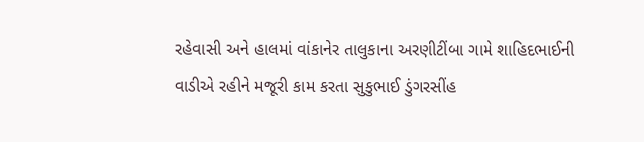રહેવાસી અને હાલમાં વાંકાનેર તાલુકાના અરણીટીંબા ગામે શાહિદભાઈની વાડીએ રહીને મજૂરી કામ કરતા સુકુભાઈ ડુંગરસીંહ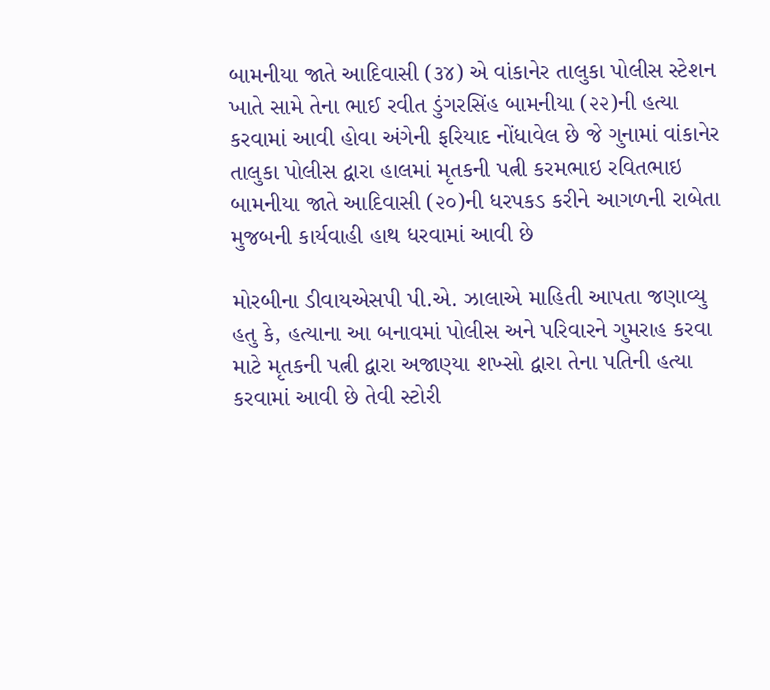બામનીયા જાતે આદિવાસી (૩૪) એ વાંકાનેર તાલુકા પોલીસ સ્ટેશન ખાતે સામે તેના ભાઈ રવીત ડુંગરસિંહ બામનીયા (૨૨)ની હત્યા કરવામાં આવી હોવા અંગેની ફરિયાદ નોંધાવેલ છે જે ગુનામાં વાંકાનેર તાલુકા પોલીસ દ્વારા હાલમાં મૃતકની પત્ની કરમભાઇ રવિતભાઇ બામનીયા જાતે આદિવાસી (૨૦)ની ધરપકડ કરીને આગળની રાબેતા મુજબની કાર્યવાહી હાથ ધરવામાં આવી છે

મોરબીના ડીવાયએસપી પી.એ. ઝાલાએ માહિતી આપતા જણાવ્યુ હતુ કે, હત્યાના આ બનાવમાં પોલીસ અને પરિવારને ગુમરાહ કરવા માટે મૃતકની પત્ની દ્વારા અજાણ્યા શખ્સો દ્વારા તેના પતિની હત્યા કરવામાં આવી છે તેવી સ્ટોરી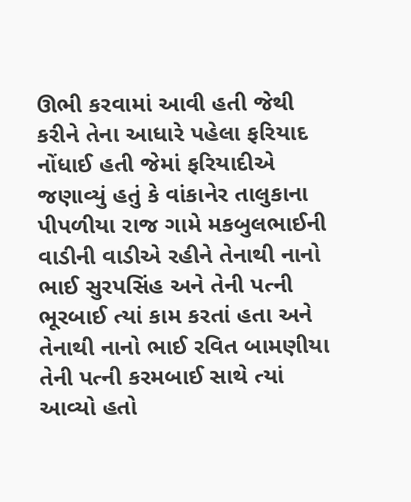ઊભી કરવામાં આવી હતી જેથી કરીને તેના આધારે પહેલા ફરિયાદ નોંધાઈ હતી જેમાં ફરિયાદીએ જણાવ્યું હતું કે વાંકાનેર તાલુકાના પીપળીયા રાજ ગામે મકબુલભાઈની વાડીની વાડીએ રહીને તેનાથી નાનો ભાઈ સુરપસિંહ અને તેની પત્ની ભૂરબાઈ ત્યાં કામ કરતાં હતા અને તેનાથી નાનો ભાઈ રવિત બામણીયા તેની પત્ની કરમબાઈ સાથે ત્યાં આવ્યો હતો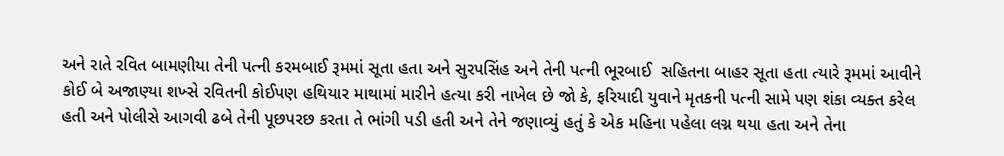અને રાતે રવિત બામણીયા તેની પત્ની કરમબાઈ રૂમમાં સૂતા હતા અને સુરપસિંહ અને તેની પત્ની ભૂરબાઈ  સહિતના બાહર સૂતા હતા ત્યારે રૂમમાં આવીને કોઈ બે અજાણ્યા શખ્સે રવિતની કોઈપણ હથિયાર માથામાં મારીને હત્યા કરી નાખેલ છે જો કે, ફરિયાદી યુવાને મૃતકની પત્ની સામે પણ શંકા વ્યક્ત કરેલ હતી અને પોલીસે આગવી ઢબે તેની પૂછપરછ કરતા તે ભાંગી પડી હતી અને તેને જણાવ્યું હતું કે એક મહિના પહેલા લગ્ન થયા હતા અને તેના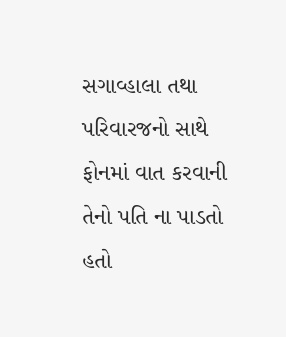સગાવ્હાલા તથા પરિવારજનો સાથે ફોનમાં વાત કરવાની તેનો પતિ ના પાડતો હતો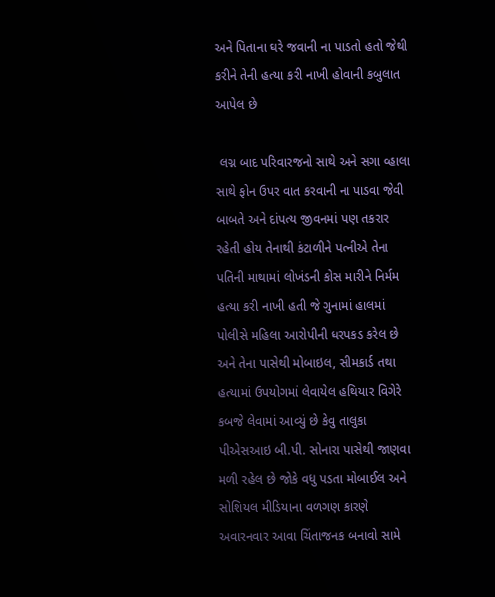અને પિતાના ઘરે જવાની ના પાડતો હતો જેથી કરીને તેની હત્યા કરી નાખી હોવાની કબુલાત આપેલ છે

 લગ્ન બાદ પરિવારજનો સાથે અને સગા વ્હાલા સાથે ફોન ઉપર વાત કરવાની ના પાડવા જેવી બાબતે અને દાંપત્ય જીવનમાં પણ તકરાર રહેતી હોય તેનાથી કંટાળીને પત્નીએ તેના પતિની માથામાં લોખંડની કોસ મારીને નિર્મમ હત્યા કરી નાખી હતી જે ગુનામાં હાલમાં પોલીસે મહિલા આરોપીની ધરપકડ કરેલ છે અને તેના પાસેથી મોબાઇલ, સીમકાર્ડ તથા હત્યામાં ઉપયોગમાં લેવાયેલ હથિયાર વિગેરે કબજે લેવામાં આવ્યું છે કેવુ તાલુકા પીએસઆઇ બી.પી. સોનારા પાસેથી જાણવા મળી રહેલ છે જોકે વધુ પડતા મોબાઈલ અને સોશિયલ મીડિયાના વળગણ કારણે અવારનવાર આવા ચિંતાજનક બનાવો સામે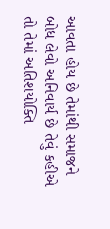આવતા હોય છે તેમાંથી સમાજને બોધ લેવો અનિવાર્ય છે તેવું કહીએ તો તેમાં અતિશયોક્તિ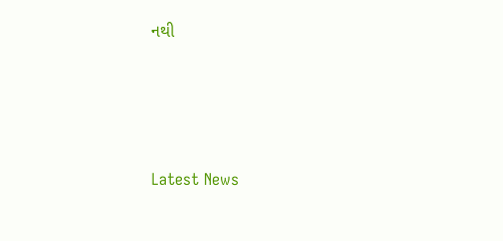નથી






Latest News